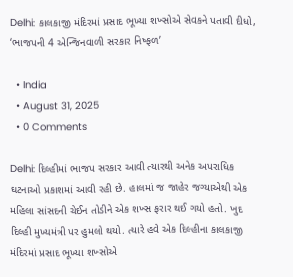Delhi: કાલકાજી મંદિરમાં પ્રસાદ ભૂખ્યા શખ્સોએ સેવકને પતાવી દીધો, ‘ભાજપની 4 એન્જિનવાળી સરકાર નિષ્ફળ’

  • India
  • August 31, 2025
  • 0 Comments

Delhi: દિલ્હીમાં ભાજપ સરકાર આવી ત્યારથી અનેક અપરાધિક ઘટનાઓ પ્રકાશમાં આવી રહી છે. હાલમાં જ જાહેર જગ્યાએથી એક મહિલા સાંસદની ચેઈન તોડીને એક શખ્સ ફરાર થઈ ગયો હતો. ખુદ દિલ્હી મુખ્યમંત્રી પર હુમલો થયો. ત્યારે હવે એક દિલ્હીના કાલકાજી મંદિરમાં પ્રસાદ ભૂખ્યા શખ્સોએ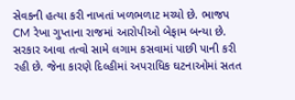સેવકની હત્યા કરી નાખતાં ખળભળાટ મચ્યો છે. ભાજપ CM રેખા ગુપ્તાના રાજમાં આરોપીઓ બેફામ બન્યા છે. સરકાર આવા તત્વો સામે લગામ કસવામાં પાછી પાની કરી રહી છે. જેના કારણે દિલ્હીમાં અપરાધિક ઘટનાઓમાં સતત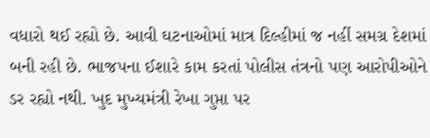વધારો થઈ રહ્યો છે. આવી ઘટનાઓમાં માત્ર દિલ્હીમાં જ નહીં સમગ્ર દેશમાં બની રહી છે. ભાજપના ઈશારે કામ કરતાં પોલીસ તંત્રનો પણ આરોપીઓને ડર રહ્યો નથી. ખુદ મુખ્યમંત્રી રેખા ગુપ્તા પર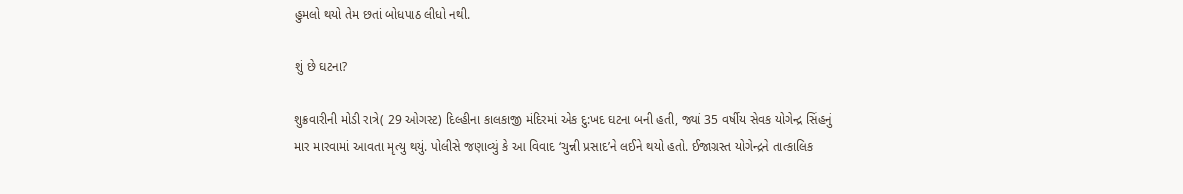હુમલો થયો તેમ છતાં બોધપાઠ લીધો નથી.

શું છે ઘટના?

શુક્રવારીની મોડી રાત્રે( 29 ઓગસ્ટ) દિલ્હીના કાલકાજી મંદિરમાં એક દુ:ખદ ઘટના બની હતી, જ્યાં 35 વર્ષીય સેવક યોગેન્દ્ર સિંહનું માર મારવામાં આવતા મૃત્યુ થયું. પોલીસે જણાવ્યું કે આ વિવાદ ‘ચુન્ની પ્રસાદ’ને લઈને થયો હતો. ઈજાગ્રસ્ત યોગેન્દ્રને તાત્કાલિક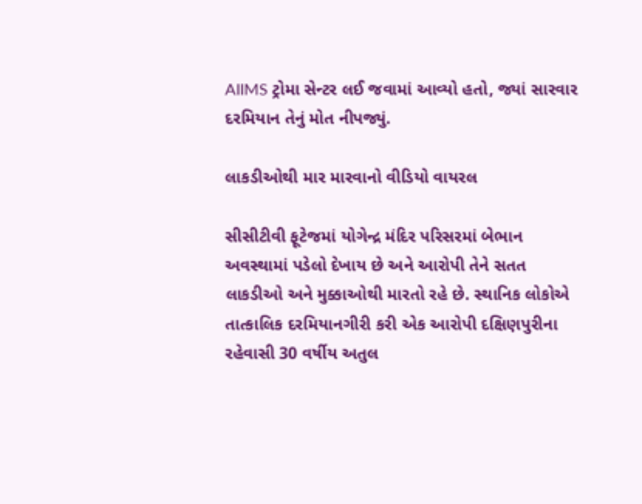AIIMS ટ્રોમા સેન્ટર લઈ જવામાં આવ્યો હતો, જ્યાં સારવાર દરમિયાન તેનું મોત નીપજ્યું.

લાકડીઓથી માર મારવાનો વીડિયો વાયરલ

સીસીટીવી ફૂટેજમાં યોગેન્દ્ર મંદિર પરિસરમાં બેભાન અવસ્થામાં પડેલો દેખાય છે અને આરોપી તેને સતત લાકડીઓ અને મુક્કાઓથી મારતો રહે છે. સ્થાનિક લોકોએ તાત્કાલિક દરમિયાનગીરી કરી એક આરોપી દક્ષિણપુરીના રહેવાસી 30 વર્ષીય અતુલ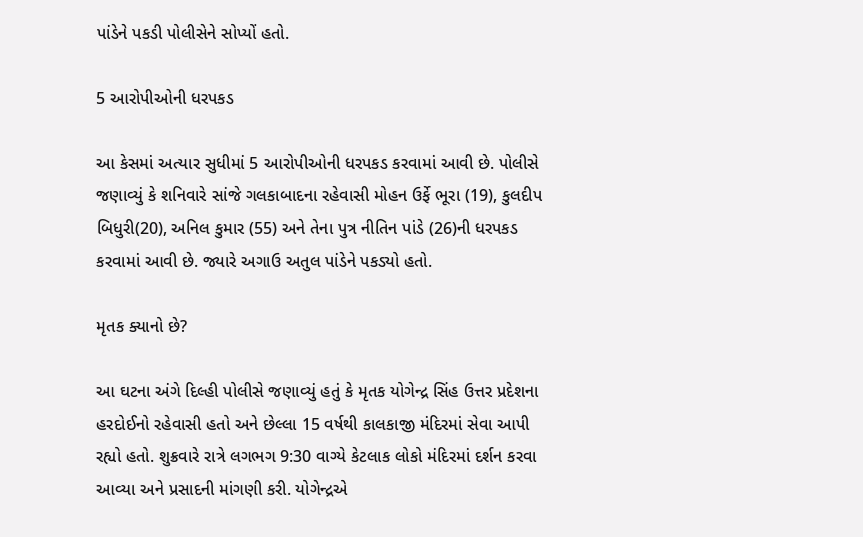પાંડેને પકડી પોલીસેને સોપ્યોં હતો.

5 આરોપીઓની ધરપકડ

આ કેસમાં અત્યાર સુધીમાં 5 આરોપીઓની ધરપકડ કરવામાં આવી છે. પોલીસે જણાવ્યું કે શનિવારે સાંજે ગલકાબાદના રહેવાસી મોહન ઉર્ફે ભૂરા (19), કુલદીપ બિધુરી(20), અનિલ કુમાર (55) અને તેના પુત્ર નીતિન પાંડે (26)ની ધરપકડ કરવામાં આવી છે. જ્યારે અગાઉ અતુલ પાંડેને પકડ્યો હતો.

મૃતક ક્યાનો છે?

આ ઘટના અંગે દિલ્હી પોલીસે જણાવ્યું હતું કે મૃતક યોગેન્દ્ર સિંહ ઉત્તર પ્રદેશના હરદોઈનો રહેવાસી હતો અને છેલ્લા 15 વર્ષથી કાલકાજી મંદિરમાં સેવા આપી રહ્યો હતો. શુક્રવારે રાત્રે લગભગ 9:30 વાગ્યે કેટલાક લોકો મંદિરમાં દર્શન કરવા આવ્યા અને પ્રસાદની માંગણી કરી. યોગેન્દ્રએ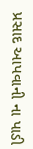પ્રસાદ આપવાની ના પાડી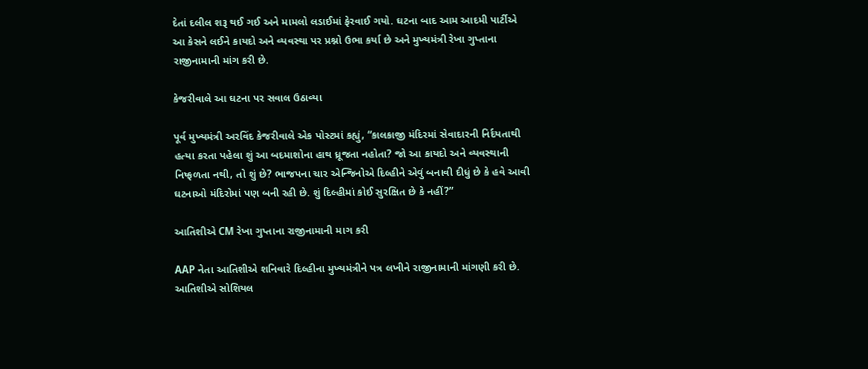દેતાં દલીલ શરૂ થઈ ગઈ અને મામલો લડાઈમાં ફેરવાઈ ગયો. ઘટના બાદ આમ આદમી પાર્ટીએ આ કેસને લઈને કાયદો અને વ્યવસ્થા પર પ્રશ્નો ઉભા કર્યા છે અને મુખ્યમંત્રી રેખા ગુપ્તાના રાજીનામાની માંગ કરી છે.

કેજરીવાલે આ ઘટના પર સવાલ ઉઠાવ્યા

પૂર્વ મુખ્યમંત્રી અરવિંદ કેજરીવાલે એક પોસ્ટમાં કહ્યું, “કાલકાજી મંદિરમાં સેવાદારની નિર્દયતાથી હત્યા કરતા પહેલા શું આ બદમાશોના હાથ ધ્રૂજતા નહોતા? જો આ કાયદો અને વ્યવસ્થાની નિષ્ફળતા નથી, તો શું છે? ભાજપના ચાર એન્જિનોએ દિલ્હીને એવું બનાવી દીધું છે કે હવે આવી ઘટનાઓ મંદિરોમાં પણ બની રહી છે. શું દિલ્હીમાં કોઈ સુરક્ષિત છે કે નહીં?”

આતિશીએ CM રેખા ગુપ્તાના રાજીનામાની માગ કરી

AAP નેતા આતિશીએ શનિવારે દિલ્હીના મુખ્યમંત્રીને પત્ર લખીને રાજીનામાની માંગણી કરી છે. આતિશીએ સોશિયલ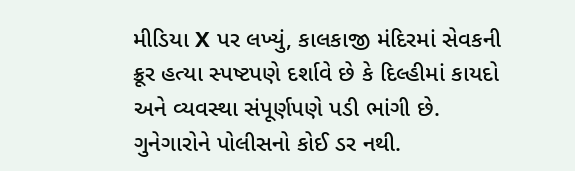મીડિયા X પર લખ્યું, કાલકાજી મંદિરમાં સેવકની ક્રૂર હત્યા સ્પષ્ટપણે દર્શાવે છે કે દિલ્હીમાં કાયદો અને વ્યવસ્થા સંપૂર્ણપણે પડી ભાંગી છે. ગુનેગારોને પોલીસનો કોઈ ડર નથી.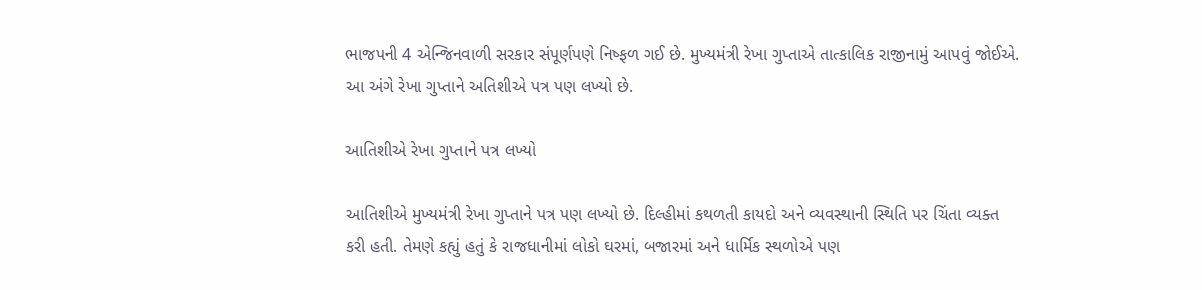ભાજપની 4 એન્જિનવાળી સરકાર સંપૂર્ણપણે નિષ્ફળ ગઈ છે. મુખ્યમંત્રી રેખા ગુપ્તાએ તાત્કાલિક રાજીનામું આપવું જોઈએ. આ અંગે રેખા ગુપ્તાને અતિશીએ પત્ર પણ લખ્યો છે.

આતિશીએ રેખા ગુપ્તાને પત્ર લખ્યો

આતિશીએ મુખ્યમંત્રી રેખા ગુપ્તાને પત્ર પણ લખ્યો છે. દિલ્હીમાં કથળતી કાયદો અને વ્યવસ્થાની સ્થિતિ પર ચિંતા વ્યક્ત કરી હતી. તેમણે કહ્યું હતું કે રાજધાનીમાં લોકો ઘરમાં, બજારમાં અને ધાર્મિક સ્થળોએ પણ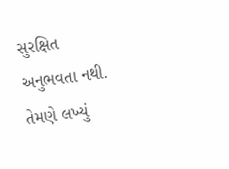સુરક્ષિત અનુભવતા નથી. તેમણે લખ્યું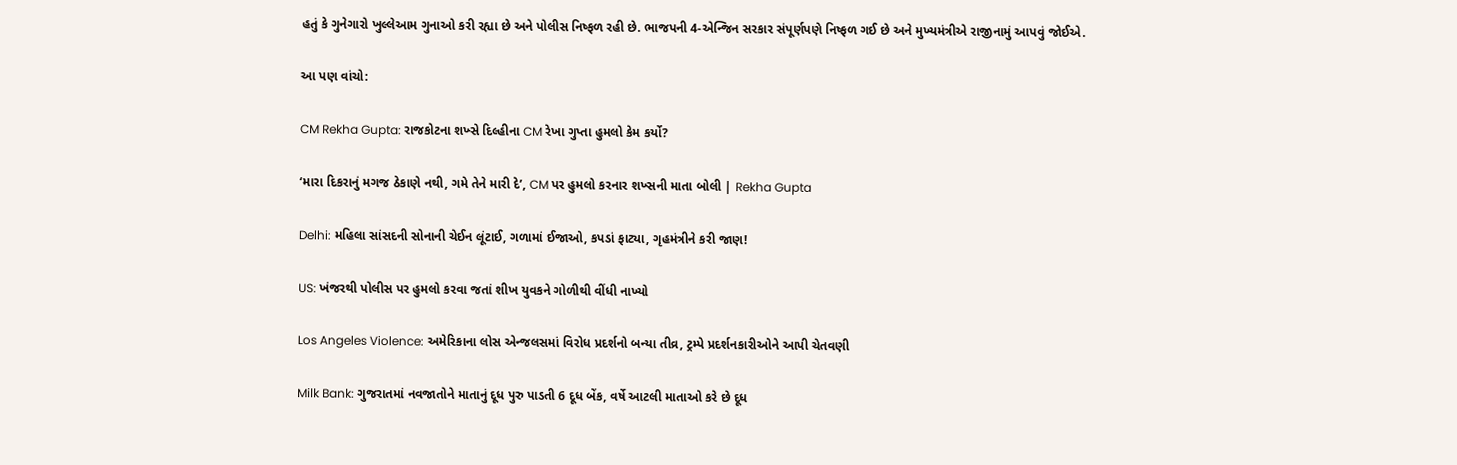હતું કે ગુનેગારો ખુલ્લેઆમ ગુનાઓ કરી રહ્યા છે અને પોલીસ નિષ્ફળ રહી છે. ભાજપની 4-એન્જિન સરકાર સંપૂર્ણપણે નિષ્ફળ ગઈ છે અને મુખ્યમંત્રીએ રાજીનામું આપવું જોઈએ.

આ પણ વાંચો:

CM Rekha Gupta: રાજકોટના શખ્સે દિલ્હીના CM રેખા ગુપ્તા હુમલો કેમ કર્યો?

‘મારા દિકરાનું મગજ ઠેકાણે નથી, ગમે તેને મારી દે’, CM પર હુમલો કરનાર શખ્સની માતા બોલી | Rekha Gupta

Delhi: મહિલા સાંસદની સોનાની ચેઈન લૂંટાઈ, ગળામાં ઈજાઓ, કપડાં ફાટ્યા, ગૃહમંત્રીને કરી જાણ!

US: ખંજરથી પોલીસ પર હુમલો કરવા જતાં શીખ યુવકને ગોળીથી વીંધી નાખ્યો

Los Angeles Violence: અમેરિકાના લોસ એન્જલસમાં વિરોધ પ્રદર્શનો બન્યા તીવ્ર, ટ્રમ્પે પ્રદર્શનકારીઓને આપી ચેતવણી

Milk Bank: ગુજરાતમાં નવજાતોને માતાનું દૂધ પુરુ પાડતી 6 દૂધ બેંક, વર્ષે આટલી માતાઓ કરે છે દૂધ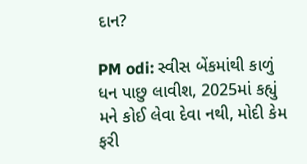દાન?

PM odi: સ્વીસ બેંકમાંથી કાળું ધન પાછુ લાવીશ, 2025માં કહ્યું મને કોઈ લેવા દેવા નથી, મોદી કેમ ફરી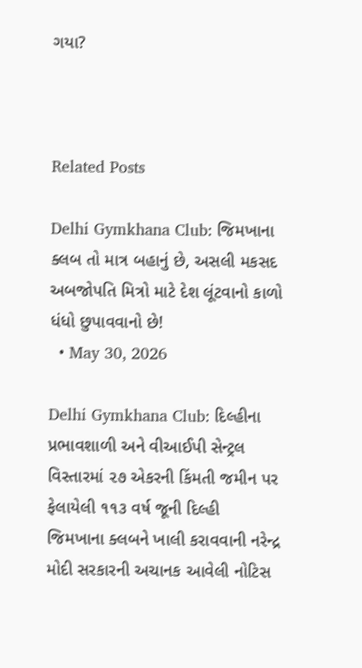ગયા?



Related Posts

Delhi Gymkhana Club: જિમખાના ક્લબ તો માત્ર બહાનું છે, અસલી મકસદ અબજોપતિ મિત્રો માટે દેશ લૂંટવાનો કાળો ધંધો છુપાવવાનો છે!
  • May 30, 2026

Delhi Gymkhana Club: દિલ્હીના પ્રભાવશાળી અને વીઆઈપી સેન્ટ્રલ વિસ્તારમાં ૨૭ એકરની કિંમતી જમીન પર ફેલાયેલી ૧૧૩ વર્ષ જૂની દિલ્હી જિમખાના ક્લબને ખાલી કરાવવાની નરેન્દ્ર મોદી સરકારની અચાનક આવેલી નોટિસ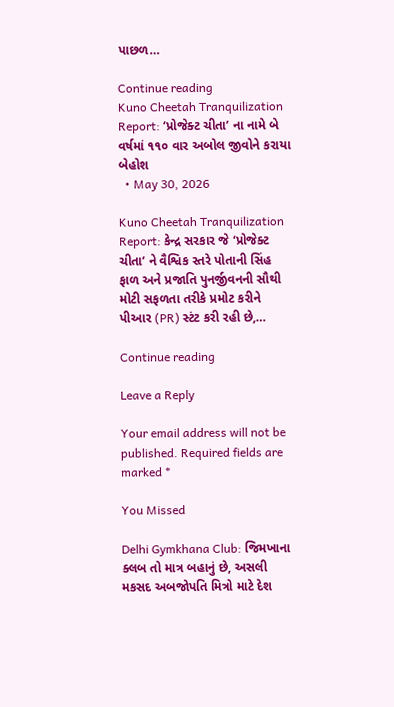પાછળ…

Continue reading
Kuno Cheetah Tranquilization Report: ‘પ્રોજેક્ટ ચીતા’ ના નામે બે વર્ષમાં ૧૧૦ વાર અબોલ જીવોને કરાયા બેહોશ
  • May 30, 2026

Kuno Cheetah Tranquilization Report: કેન્દ્ર સરકાર જે ‘પ્રોજેક્ટ ચીતા’ ને વૈશ્વિક સ્તરે પોતાની સિંહ ફાળ અને પ્રજાતિ પુનર્જીવનની સૌથી મોટી સફળતા તરીકે પ્રમોટ કરીને પીઆર (PR) સ્ટંટ કરી રહી છે,…

Continue reading

Leave a Reply

Your email address will not be published. Required fields are marked *

You Missed

Delhi Gymkhana Club: જિમખાના ક્લબ તો માત્ર બહાનું છે, અસલી મકસદ અબજોપતિ મિત્રો માટે દેશ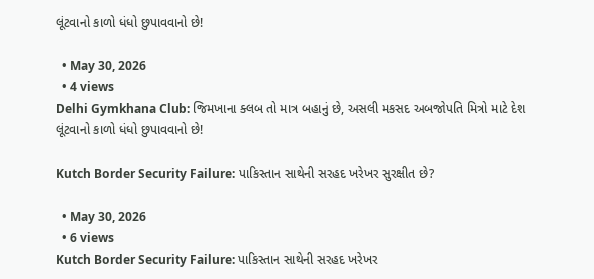લૂંટવાનો કાળો ધંધો છુપાવવાનો છે!

  • May 30, 2026
  • 4 views
Delhi Gymkhana Club: જિમખાના ક્લબ તો માત્ર બહાનું છે, અસલી મકસદ અબજોપતિ મિત્રો માટે દેશ લૂંટવાનો કાળો ધંધો છુપાવવાનો છે!

Kutch Border Security Failure: પાકિસ્તાન સાથેની સરહદ ખરેખર સુરક્ષીત છે?

  • May 30, 2026
  • 6 views
Kutch Border Security Failure: પાકિસ્તાન સાથેની સરહદ ખરેખર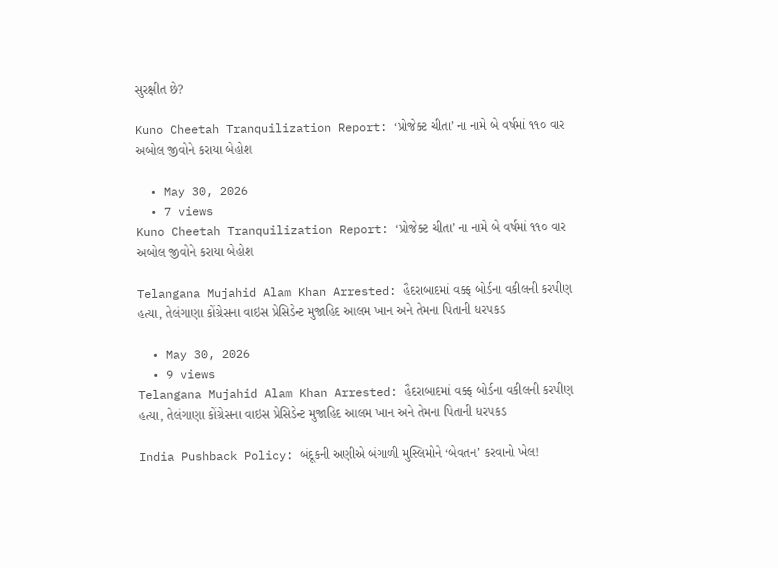સુરક્ષીત છે?

Kuno Cheetah Tranquilization Report: ‘પ્રોજેક્ટ ચીતા’ ના નામે બે વર્ષમાં ૧૧૦ વાર અબોલ જીવોને કરાયા બેહોશ

  • May 30, 2026
  • 7 views
Kuno Cheetah Tranquilization Report: ‘પ્રોજેક્ટ ચીતા’ ના નામે બે વર્ષમાં ૧૧૦ વાર અબોલ જીવોને કરાયા બેહોશ

Telangana Mujahid Alam Khan Arrested: હૈદરાબાદમાં વક્ફ બોર્ડના વકીલની કરપીણ હત્યા, તેલંગાણા કોંગ્રેસના વાઇસ પ્રેસિડેન્ટ મુજાહિદ આલમ ખાન અને તેમના પિતાની ધરપકડ

  • May 30, 2026
  • 9 views
Telangana Mujahid Alam Khan Arrested: હૈદરાબાદમાં વક્ફ બોર્ડના વકીલની કરપીણ હત્યા, તેલંગાણા કોંગ્રેસના વાઇસ પ્રેસિડેન્ટ મુજાહિદ આલમ ખાન અને તેમના પિતાની ધરપકડ

India Pushback Policy: બંદૂકની અણીએ બંગાળી મુસ્લિમોને ‘બેવતન’ કરવાનો ખેલ!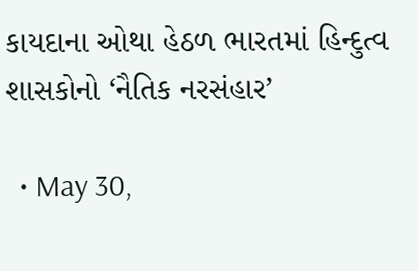કાયદાના ઓથા હેઠળ ભારતમાં હિન્દુત્વ શાસકોનો ‘નૈતિક નરસંહાર’

  • May 30,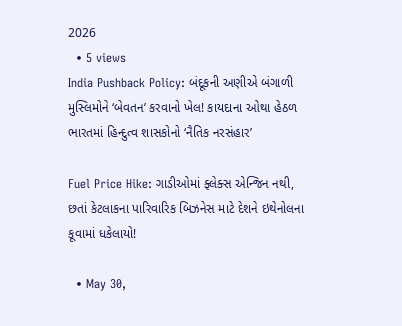2026
  • 5 views
India Pushback Policy: બંદૂકની અણીએ બંગાળી મુસ્લિમોને ‘બેવતન’ કરવાનો ખેલ! કાયદાના ઓથા હેઠળ ભારતમાં હિન્દુત્વ શાસકોનો ‘નૈતિક નરસંહાર’

Fuel Price Hike: ગાડીઓમાં ફ્લેક્સ એન્જિન નથી, છતાં કેટલાકના પારિવારિક બિઝનેસ માટે દેશને ઇથેનોલના કૂવામાં ધકેલાયો!

  • May 30,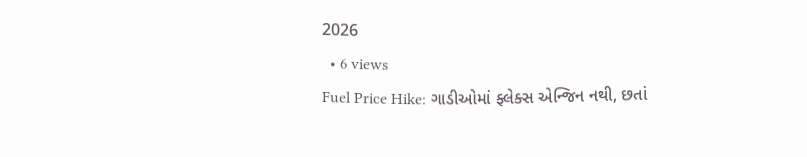2026
  • 6 views
Fuel Price Hike: ગાડીઓમાં ફ્લેક્સ એન્જિન નથી, છતાં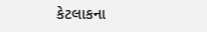કેટલાકના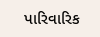પારિવારિક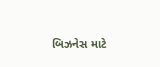બિઝનેસ માટે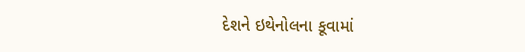દેશને ઇથેનોલના કૂવામાં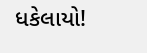ધકેલાયો!